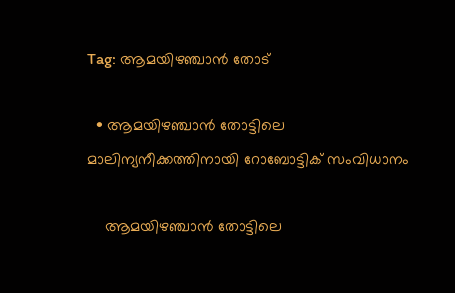Tag: ആമയിഴഞ്ചാൻ തോട്

  • ആമയിഴഞ്ചാൻ തോട്ടിലെ മാലിന്യനീക്കത്തിനായി റോബോട്ടിക് സംവിധാനം

    ആമയിഴഞ്ചാൻ തോട്ടിലെ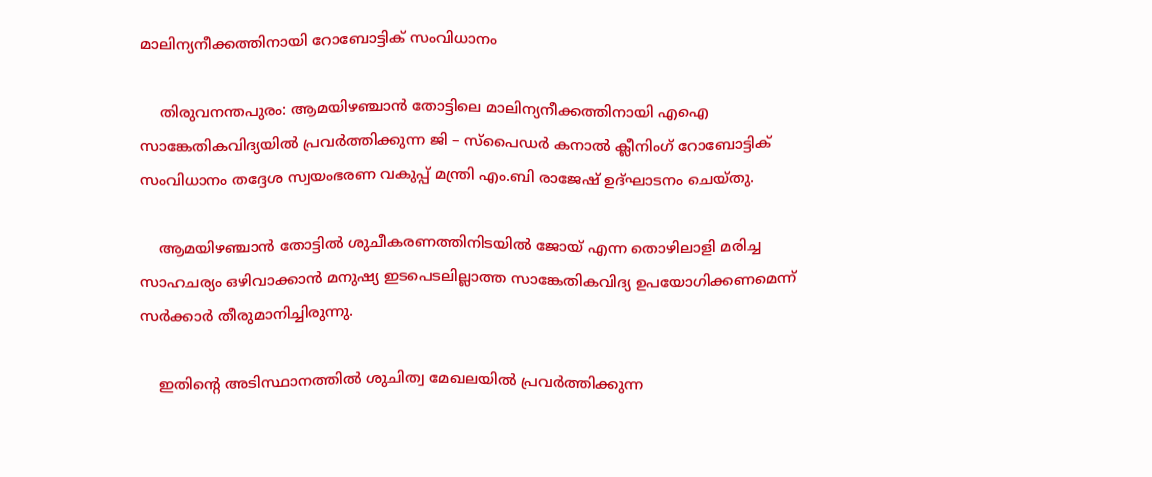മാലിന്യനീക്കത്തിനായി റോബോട്ടിക് സംവിധാനം

    തിരുവനന്തപുരം: ആമയിഴഞ്ചാൻ തോട്ടിലെ മാലിന്യനീക്കത്തിനായി എഐ സാങ്കേതികവിദ്യയിൽ പ്രവർത്തിക്കുന്ന ജി – സ്‌പൈഡർ കനാൽ ക്ലീനിംഗ് റോബോട്ടിക് സംവിധാനം തദ്ദേശ സ്വയംഭരണ വകുപ്പ് മന്ത്രി എം.ബി രാജേഷ് ഉദ്ഘാടനം ചെയ്തു.

    ആമയിഴഞ്ചാൻ തോട്ടിൽ ശുചീകരണത്തിനിടയിൽ ജോയ് എന്ന തൊഴിലാളി മരിച്ച സാഹചര്യം ഒഴിവാക്കാൻ മനുഷ്യ ഇടപെടലില്ലാത്ത സാങ്കേതികവിദ്യ ഉപയോഗിക്കണമെന്ന് സർക്കാർ തീരുമാനിച്ചിരുന്നു.

    ഇതിന്റെ അടിസ്ഥാനത്തിൽ ശുചിത്വ മേഖലയിൽ പ്രവർത്തിക്കുന്ന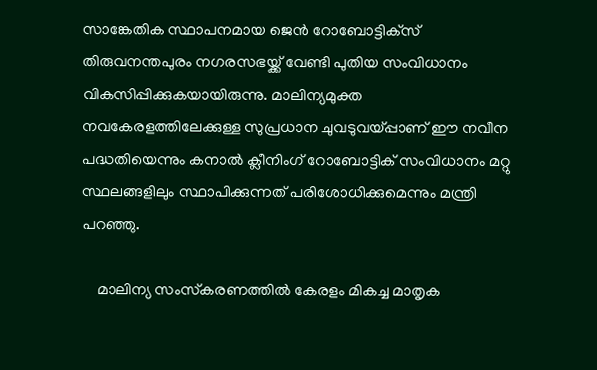സാങ്കേതിക സ്ഥാപനമായ ജെൻ റോബോട്ടിക്‌സ് തിരുവനന്തപുരം നഗരസഭയ്ക്ക് വേണ്ടി പുതിയ സംവിധാനം വികസിപ്പിക്കുകയായിരുന്നു. മാലിന്യമുക്ത നവകേരളത്തിലേക്കുള്ള സുപ്രധാന ചുവടുവയ്പ്പാണ് ഈ നവീന പദ്ധതിയെന്നും കനാൽ ക്ലീനിംഗ് റോബോട്ടിക് സംവിധാനം മറ്റു സ്ഥലങ്ങളിലും സ്ഥാപിക്കുന്നത് പരിശോധിക്കുമെന്നും മന്ത്രി പറഞ്ഞു.

    മാലിന്യ സംസ്‌കരണത്തിൽ കേരളം മികച്ച മാതൃക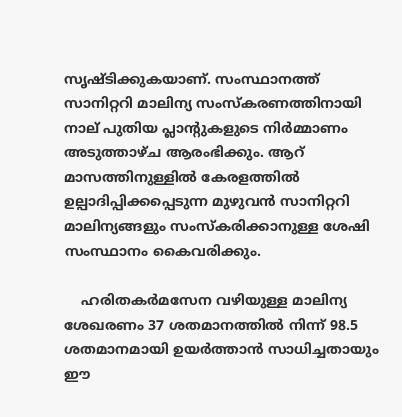സൃഷ്ടിക്കുകയാണ്. സംസ്ഥാനത്ത് സാനിറ്ററി മാലിന്യ സംസ്‌കരണത്തിനായി നാല് പുതിയ പ്ലാന്റുകളുടെ നിർമ്മാണം അടുത്താഴ്ച ആരംഭിക്കും. ആറ് മാസത്തിനുള്ളിൽ കേരളത്തിൽ ഉല്പാദിപ്പിക്കപ്പെടുന്ന മുഴുവൻ സാനിറ്ററി മാലിന്യങ്ങളും സംസ്‌കരിക്കാനുള്ള ശേഷി സംസ്ഥാനം കൈവരിക്കും.

    ഹരിതകർമസേന വഴിയുള്ള മാലിന്യ ശേഖരണം 37 ശതമാനത്തിൽ നിന്ന് 98.5 ശതമാനമായി ഉയർത്താൻ സാധിച്ചതായും ഈ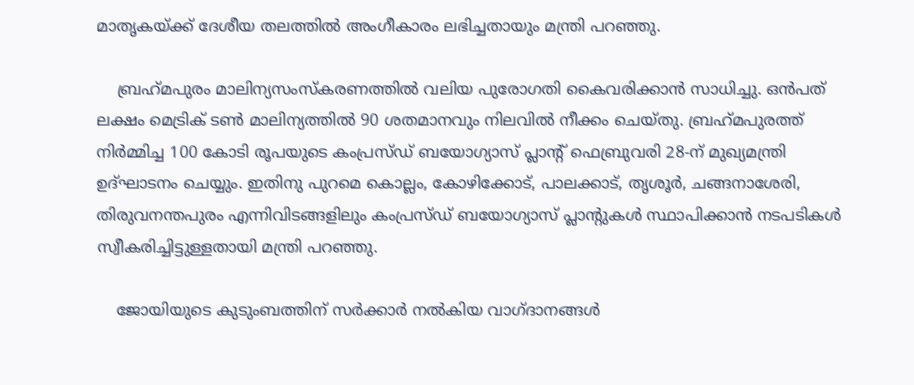മാതൃകയ്ക്ക് ദേശീയ തലത്തിൽ അംഗീകാരം ലഭിച്ചതായും മന്ത്രി പറഞ്ഞു.

    ബ്രഹ്‌മപുരം മാലിന്യസംസ്‌കരണത്തിൽ വലിയ പുരോഗതി കൈവരിക്കാൻ സാധിച്ചു. ഒൻപത് ലക്ഷം മെട്രിക് ടൺ മാലിന്യത്തിൽ 90 ശതമാനവും നിലവിൽ നീക്കം ചെയ്തു. ബ്രഹ്‌മപുരത്ത് നിർമ്മിച്ച 100 കോടി രൂപയുടെ കംപ്രസ്ഡ് ബയോഗ്യാസ് പ്ലാന്റ് ഫെബ്രുവരി 28-ന് മുഖ്യമന്ത്രി ഉദ്ഘാടനം ചെയ്യും. ഇതിനു പുറമെ കൊല്ലം, കോഴിക്കോട്, പാലക്കാട്, തൃശൂർ, ചങ്ങനാശേരി, തിരുവനന്തപുരം എന്നിവിടങ്ങളിലും കംപ്രസ്ഡ് ബയോഗ്യാസ് പ്ലാന്റുകൾ സ്ഥാപിക്കാൻ നടപടികൾ സ്വീകരിച്ചിട്ടുള്ളതായി മന്ത്രി പറഞ്ഞു.

    ജോയിയുടെ കുടുംബത്തിന് സർക്കാർ നൽകിയ വാഗ്ദാനങ്ങൾ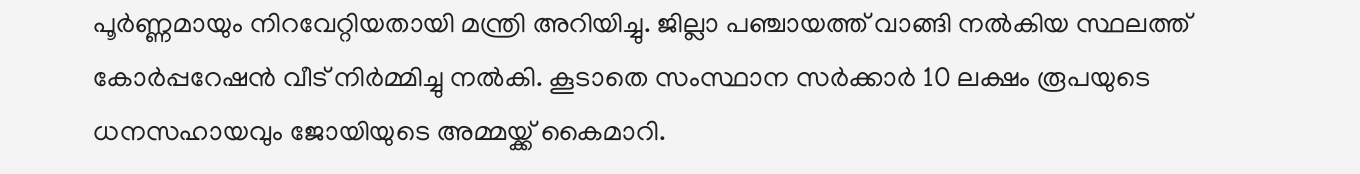പൂർണ്ണമായും നിറവേറ്റിയതായി മന്ത്രി അറിയിച്ചു. ജില്ലാ പഞ്ചായത്ത് വാങ്ങി നൽകിയ സ്ഥലത്ത് കോർപ്പറേഷൻ വീട് നിർമ്മിച്ചു നൽകി. കൂടാതെ സംസ്ഥാന സർക്കാർ 10 ലക്ഷം രൂപയുടെ ധനസഹായവും ജോയിയുടെ അമ്മയ്ക്ക് കൈമാറി.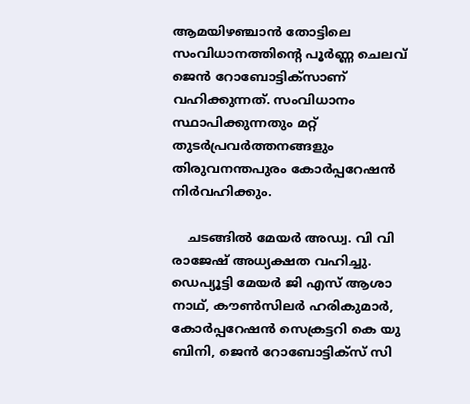ആമയിഴഞ്ചാൻ തോട്ടിലെ സംവിധാനത്തിന്റെ പൂർണ്ണ ചെലവ് ജെൻ റോബോട്ടിക്‌സാണ് വഹിക്കുന്നത്. സംവിധാനം സ്ഥാപിക്കുന്നതും മറ്റ് തുടർപ്രവർത്തനങ്ങളും തിരുവനന്തപുരം കോർപ്പറേഷൻ നിർവഹിക്കും.

    ചടങ്ങിൽ മേയർ അഡ്വ. വി വി രാജേഷ് അധ്യക്ഷത വഹിച്ചു. ഡെപ്യൂട്ടി മേയർ ജി എസ് ആശാ നാഥ്, കൗൺസിലർ ഹരികുമാർ, കോർപ്പറേഷൻ സെക്രട്ടറി കെ യു ബിനി, ജെൻ റോബോട്ടിക്‌സ് സി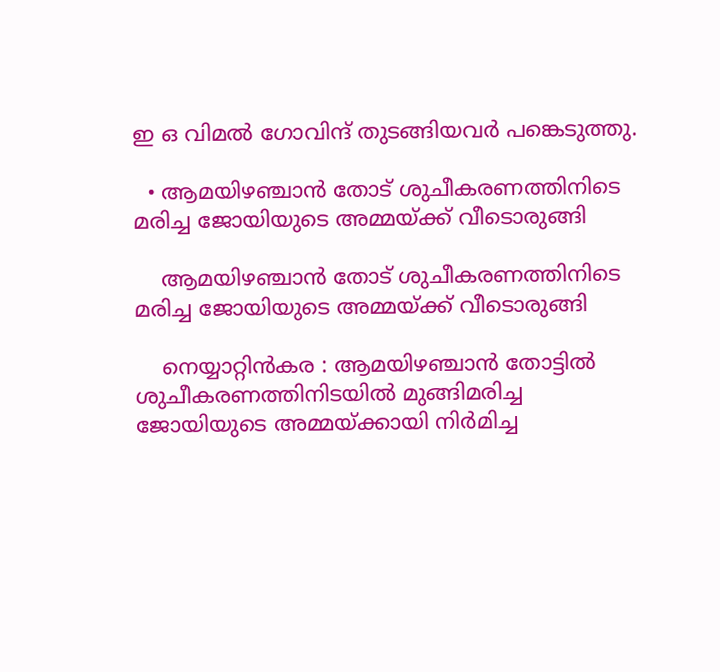ഇ ഒ വിമൽ ഗോവിന്ദ് തുടങ്ങിയവർ പങ്കെടുത്തു.

  • ആമയിഴഞ്ചാൻ തോട് ശുചീകരണത്തിനിടെ മരിച്ച ജോയിയുടെ അമ്മയ്ക്ക് വീടൊരുങ്ങി

    ആമയിഴഞ്ചാൻ തോട് ശുചീകരണത്തിനിടെ മരിച്ച ജോയിയുടെ അമ്മയ്ക്ക് വീടൊരുങ്ങി

    നെയ്യാറ്റിൻകര : ആമയിഴഞ്ചാൻ തോട്ടിൽ ശുചീകരണത്തിനിടയിൽ മുങ്ങിമരിച്ച ജോയിയുടെ അമ്മയ്ക്കായി നിർമിച്ച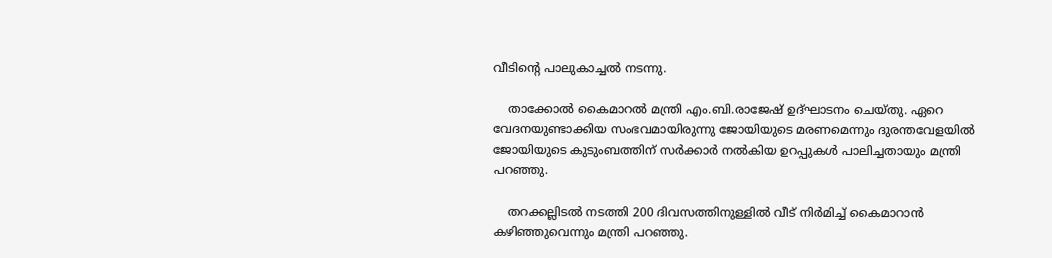വീടിന്റെ പാലുകാച്ചൽ നടന്നു.

    താക്കോൽ കൈമാറൽ മന്ത്രി എം.ബി.രാജേഷ് ഉദ്ഘാടനം ചെയ്തു. ഏറെ വേദനയുണ്ടാക്കിയ സംഭവമായിരുന്നു ജോയിയുടെ മരണമെന്നും ദുരന്തവേളയിൽ ജോയിയുടെ കുടുംബത്തിന് സർക്കാർ നൽകിയ ഉറപ്പുകൾ പാലിച്ചതായും മന്ത്രി പറഞ്ഞു.

    തറക്കല്ലിടൽ നടത്തി 200 ദിവസത്തിനുള്ളിൽ വീട് നിർമിച്ച് കൈമാറാൻ കഴിഞ്ഞുവെന്നും മന്ത്രി പറഞ്ഞു.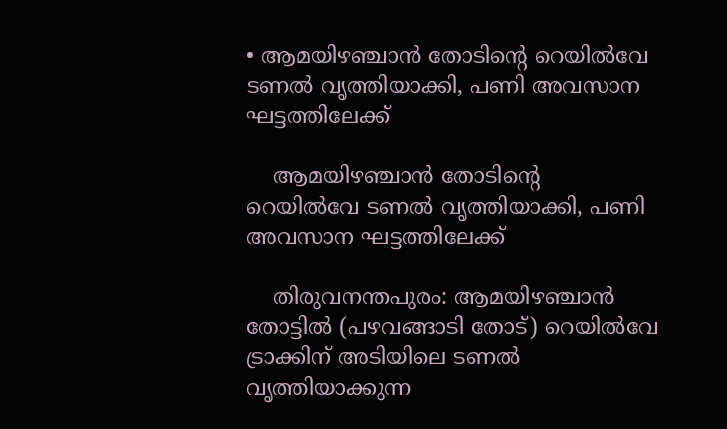• ആമയിഴഞ്ചാന്‍ തോടിന്റെ റെയില്‍വേ ടണല്‍ വൃത്തിയാക്കി, പണി അവസാന ഘട്ടത്തിലേക്ക്

    ആമയിഴഞ്ചാന്‍ തോടിന്റെ റെയില്‍വേ ടണല്‍ വൃത്തിയാക്കി, പണി അവസാന ഘട്ടത്തിലേക്ക്

    തിരുവനന്തപുരം: ആമയിഴഞ്ചാന്‍ തോട്ടില്‍ (പഴവങ്ങാടി തോട്) റെയില്‍വേ ട്രാക്കിന് അടിയിലെ ടണല്‍ വൃത്തിയാക്കുന്ന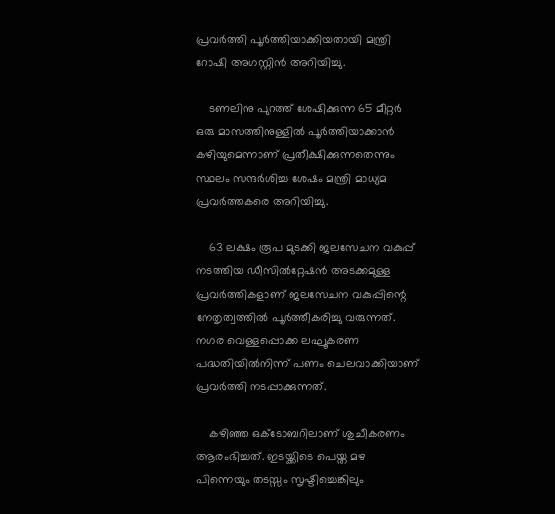പ്രവര്‍ത്തി പൂര്‍ത്തിയാക്കിയതായി മന്ത്രി റോഷി അഗസ്റ്റിന്‍ അറിയിച്ചു.

    ടണലിനു പുറത്ത് ശേഷിക്കുന്ന 65 മീറ്റര്‍ ഒരു മാസത്തിനുള്ളില്‍ പൂര്‍ത്തിയാക്കാന്‍ കഴിയുമെന്നാണ് പ്രതീക്ഷിക്കുന്നതെന്നും സ്ഥലം സന്ദര്‍ശിച്ച ശേഷം മന്ത്രി മാധ്യമ പ്രവര്‍ത്തകരെ അറിയിച്ചു.

    63 ലക്ഷം രൂപ മുടക്കി ജലസേചന വകുപ്പ് നടത്തിയ ഡീസില്‍റ്റേഷന്‍ അടക്കമുള്ള പ്രവര്‍ത്തികളാണ് ജലസേചന വകുപ്പിന്റെ നേതൃത്വത്തില്‍ പൂര്‍ത്തീകരിച്ചു വരുന്നത്. നഗര വെള്ളപ്പൊക്ക ലഘൂകരണ പദ്ധതിയില്‍നിന്ന് പണം ചെലവാക്കിയാണ് പ്രവര്‍ത്തി നടപ്പാക്കുന്നത്.

    കഴിഞ്ഞ ഒക്ടോബറിലാണ് ശുചീകരണം ആരംഭിച്ചത്. ഇടയ്ക്കിടെ പെയ്ത മഴ പിന്നെയും തടസ്സം സൃഷ്ടിച്ചെങ്കിലും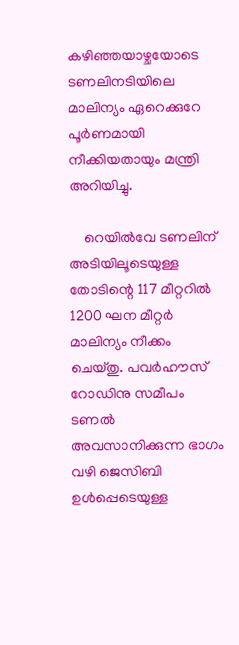കഴിഞ്ഞയാഴ്ചയോടെ ടണലിനടിയിലെ മാലിന്യം ഏറെക്കുറേ പൂര്‍ണമായി നീക്കിയതായും മന്ത്രി അറിയിച്ചു.

    റെയില്‍വേ ടണലിന് അടിയിലൂടെയുള്ള തോടിന്റെ 117 മീറ്ററില്‍ 1200 ഘന മീറ്റര്‍ മാലിന്യം നീക്കം ചെയ്തു. പവര്‍ഹൗസ് റോഡിനു സമീപം ടണല്‍ അവസാനിക്കുന്ന ഭാഗം വഴി ജെസിബി ഉള്‍പ്പെടെയുള്ള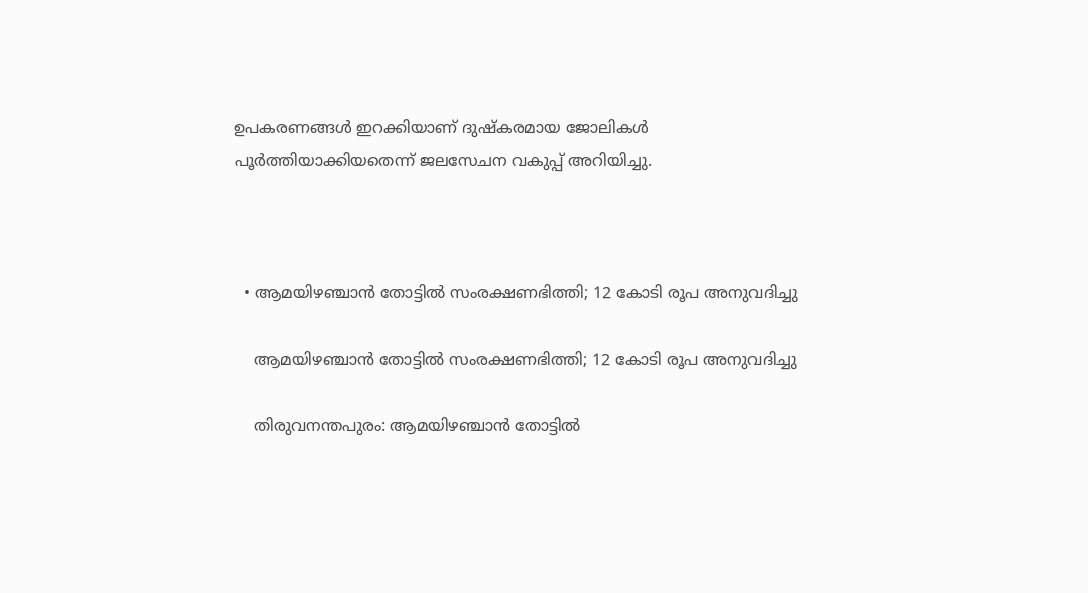ഉപകരണങ്ങള്‍ ഇറക്കിയാണ് ദുഷ്‌കരമായ ജോലികള്‍ പൂര്‍ത്തിയാക്കിയതെന്ന് ജലസേചന വകുപ്പ് അറിയിച്ചു.



  • ആമയിഴഞ്ചാന്‍ തോട്ടില്‍ സംരക്ഷണഭിത്തി; 12 കോടി രൂപ അനുവദിച്ചു

    ആമയിഴഞ്ചാന്‍ തോട്ടില്‍ സംരക്ഷണഭിത്തി; 12 കോടി രൂപ അനുവദിച്ചു

    തിരുവനന്തപുരം: ആമയിഴഞ്ചാന്‍ തോട്ടില്‍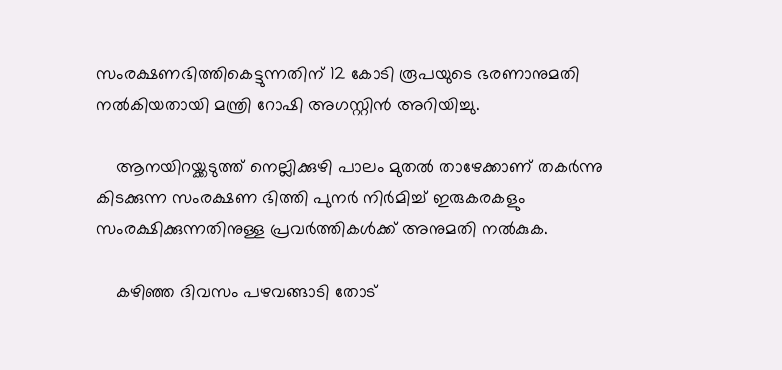സംരക്ഷണഭിത്തികെട്ടുന്നതിന് 12 കോടി രൂപയുടെ ഭരണാനുമതി നല്‍കിയതായി മന്ത്രി റോഷി അഗസ്റ്റിന്‍ അറിയിച്ചു.

    ആനയിറയ്ക്കടുത്ത് നെല്ലിക്കുഴി പാലം മുതല്‍ താഴേക്കാണ് തകര്‍ന്നു കിടക്കുന്ന സംരക്ഷണ ഭിത്തി പുനര്‍ നിര്‍മിച്ച് ഇരുകരകളും സംരക്ഷിക്കുന്നതിനുള്ള പ്രവര്‍ത്തികള്‍ക്ക് അനുമതി നല്‍കുക.

    കഴിഞ്ഞ ദിവസം പഴവങ്ങാടി തോട്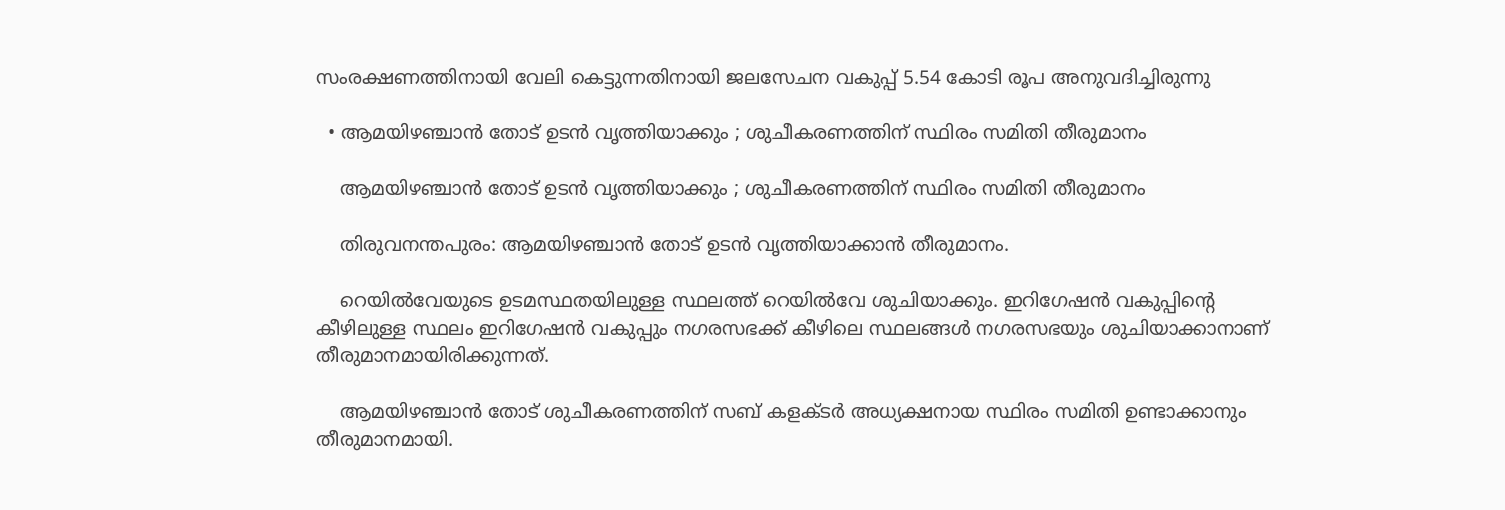സംരക്ഷണത്തിനായി വേലി കെട്ടുന്നതിനായി ജലസേചന വകുപ്പ് 5.54 കോടി രൂപ അനുവദിച്ചിരുന്നു

  • ആമയിഴഞ്ചാൻ തോട് ഉടൻ വൃത്തിയാക്കും ; ശുചീകരണത്തിന് സ്ഥിരം സമിതി തീരുമാനം

    ആമയിഴഞ്ചാൻ തോട് ഉടൻ വൃത്തിയാക്കും ; ശുചീകരണത്തിന് സ്ഥിരം സമിതി തീരുമാനം

    തിരുവനന്തപുരം: ആമയിഴഞ്ചാൻ തോട് ഉടൻ വൃത്തിയാക്കാന്‍ തീരുമാനം.

    റെയിൽവേയുടെ ഉടമസ്ഥതയിലുള്ള സ്ഥലത്ത് റെയിൽവേ ശുചിയാക്കും. ഇറിഗേഷൻ വകുപ്പിന്റെ കീഴിലുള്ള സ്ഥലം ഇറിഗേഷൻ വകുപ്പും നഗരസഭക്ക് കീഴിലെ സ്ഥലങ്ങൾ നഗരസഭയും ശുചിയാക്കാനാണ് തീരുമാനമായിരിക്കുന്നത്.

    ആമയിഴഞ്ചാൻ തോട് ശുചീകരണത്തിന് സബ് കളക്ടർ അധ്യക്ഷനായ സ്ഥിരം സമിതി ഉണ്ടാക്കാനും തീരുമാനമായി.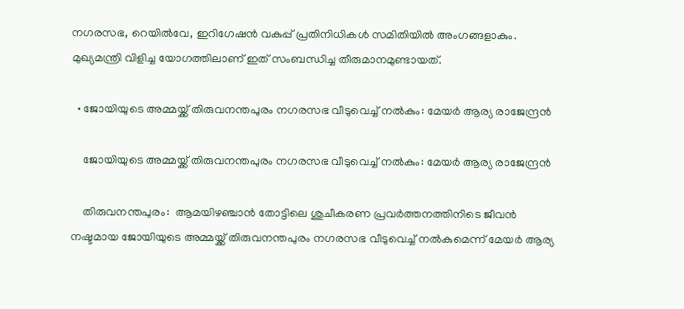നഗരസഭ, റെയിൽവേ, ഇറിഗേഷന്‍ വകുപ്പ് പ്രതിനിധികള്‍ സമിതിയില്‍ അംഗങ്ങളാകും. മുഖ്യമന്ത്രി വിളിച്ച യോഗത്തിലാണ് ഇത് സംബന്ധിച്ച തീരുമാനമുണ്ടായത്.

  • ജോയിയുടെ അമ്മയ്ക്ക് തിരുവനന്തപുരം നഗരസഭ വീടുവെച്ച് നൽകും: മേയർ ആര്യ രാജേന്ദ്രൻ

    ജോയിയുടെ അമ്മയ്ക്ക് തിരുവനന്തപുരം നഗരസഭ വീടുവെച്ച് നൽകും: മേയർ ആര്യ രാജേന്ദ്രൻ

    തിരുവനന്തപുരം:  ആമയിഴഞ്ചാൻ തോട്ടിലെ ശുചീകരണ പ്രവർത്തനത്തിനിടെ ജീവൻ നഷ്ടമായ ജോയിയുടെ അമ്മയ്ക്ക് തിരുവനന്തപുരം നഗരസഭ വീടുവെച്ച് നൽകുമെന്ന് മേയർ ആര്യ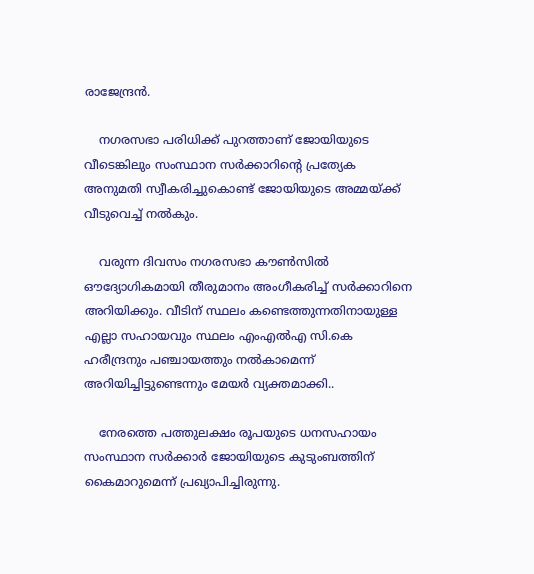രാജേന്ദ്രൻ.

    നഗരസഭാ പരിധിക്ക് പുറത്താണ് ജോയിയുടെ വീടെങ്കിലും സംസ്ഥാന സർക്കാറിന്റെ പ്രത്യേക അനുമതി സ്വീകരിച്ചുകൊണ്ട് ജോയിയുടെ അമ്മയ്ക്ക് വീടുവെച്ച് നൽകും.

    വരുന്ന ദിവസം നഗരസഭാ കൗൺസിൽ ഔദ്യോഗികമായി തീരുമാനം അംഗീകരിച്ച് സർക്കാറിനെ അറിയിക്കും. വീടിന് സ്ഥലം കണ്ടെത്തുന്നതിനായുള്ള എല്ലാ സഹായവും സ്ഥലം എംഎൽഎ സി.കെ ഹരീന്ദ്രനും പഞ്ചായത്തും നൽകാമെന്ന് അറിയിച്ചിട്ടുണ്ടെന്നും മേയർ വ്യക്തമാക്കി..

    നേരത്തെ പത്തുലക്ഷം രൂപയുടെ ധനസഹായം സംസ്ഥാന സർക്കാർ ജോയിയുടെ കുടുംബത്തിന് കൈമാറുമെന്ന് പ്രഖ്യാപിച്ചിരുന്നു.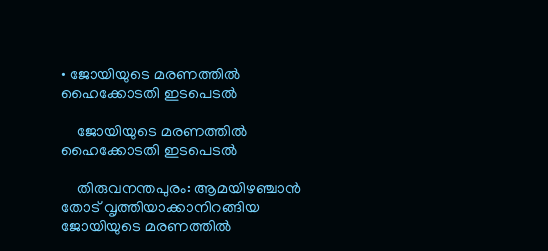• ജോയിയുടെ മരണത്തിൽ ഹൈക്കോടതി ഇടപെടൽ

    ജോയിയുടെ മരണത്തിൽ ഹൈക്കോടതി ഇടപെടൽ

    തിരുവനന്തപുരം: ആമയിഴഞ്ചാൻ തോട് വൃത്തിയാക്കാനിറങ്ങിയ ജോയിയുടെ മരണത്തിൽ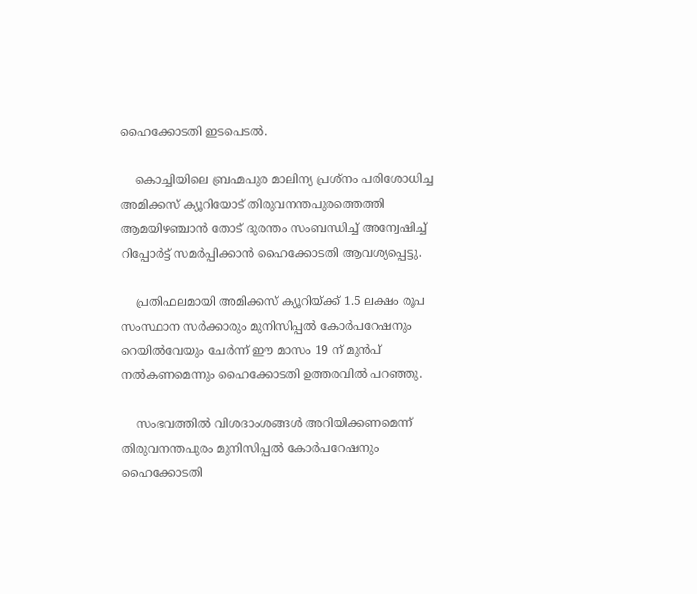ഹൈക്കോടതി ഇടപെടൽ.

    കൊച്ചിയിലെ ബ്രഹ്മപുര മാലിന്യ പ്രശ്നം പരിശോധിച്ച അമിക്കസ് ക്യൂറിയോട് തിരുവനന്തപുരത്തെത്തി ആമയിഴഞ്ചാൻ തോട് ദുരന്തം സംബന്ധിച്ച് അന്വേഷിച്ച് റിപ്പോര്‍ട്ട് സമര്‍പ്പിക്കാൻ ഹൈക്കോടതി ആവശ്യപ്പെട്ടു.

    പ്രതിഫലമായി അമിക്കസ് ക്യൂറിയ്ക്ക് 1.5 ലക്ഷം രൂപ സംസ്ഥാന സര്‍ക്കാരും മുനിസിപ്പൽ കോര്‍പറേഷനും റെയിൽവേയും ചേര്‍ന്ന് ഈ മാസം 19 ന് മുൻപ് നൽകണമെന്നും ഹൈക്കോടതി ഉത്തരവിൽ പറഞ്ഞു.

    സംഭവത്തിൽ വിശദാംശങ്ങൾ അറിയിക്കണമെന്ന് തിരുവനന്തപുരം മുനിസിപ്പൽ കോര്‍പറേഷനും ഹൈക്കോടതി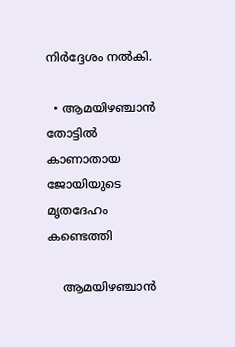നിര്‍ദ്ദേശം നൽകി.

  • ആമയിഴഞ്ചാൻ തോട്ടിൽ കാണാതായ ജോയിയുടെ മൃതദേഹം കണ്ടെത്തി

    ആമയിഴഞ്ചാൻ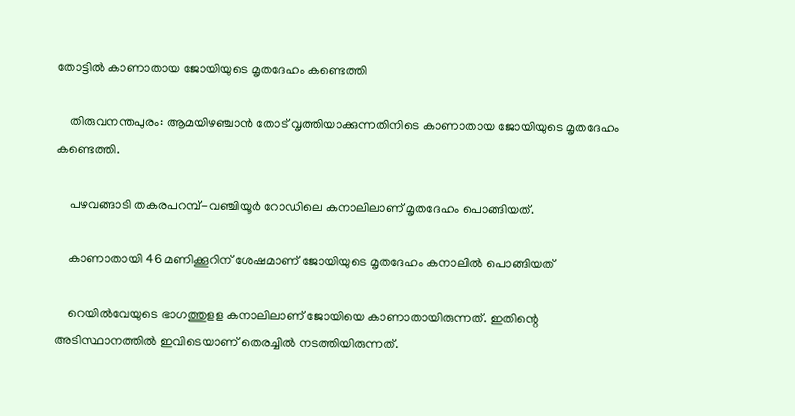തോട്ടിൽ കാണാതായ ജോയിയുടെ മൃതദേഹം കണ്ടെത്തി

    തിരുവനന്തപുരം: ആമയിഴഞ്ചാൻ തോട് വൃത്തിയാക്കുന്നതിനിടെ കാണാതായ ജോയിയുടെ മൃതദേഹം കണ്ടെത്തി.

    പഴവങ്ങാടി തകരപറമ്പ്-വഞ്ചിയൂർ റോഡിലെ കനാലിലാണ് മൃതദേഹം പൊങ്ങിയത്.

    കാണാതായി 46 മണിക്കൂറിന് ശേഷമാണ് ജോയിയുടെ മൃതദേഹം കനാലിൽ പൊങ്ങിയത്

    റെയിൽവേയുടെ ഭാഗത്തുളള കനാലിലാണ് ജോയിയെ കാണാതായിരുന്നത്. ഇതിന്റെ അടിസ്ഥാനത്തിൽ ഇവിടെയാണ് തെരച്ചിൽ നടത്തിയിരുന്നത്.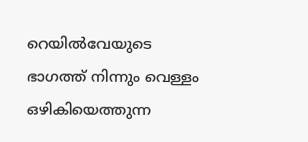റെയിൽവേയുടെ ഭാഗത്ത് നിന്നും വെള്ളം ഒഴികിയെത്തുന്ന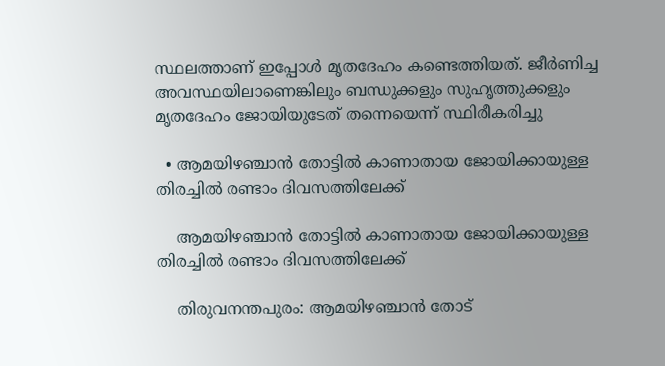സ്ഥലത്താണ് ഇപ്പോൾ മൃതദേഹം കണ്ടെത്തിയത്. ജീർണിച്ച അവസ്ഥയിലാണെങ്കിലും ബന്ധുക്കളും സുഹൃത്തുക്കളും മൃതദേഹം ജോയിയുടേത് തന്നെയെന്ന് സ്ഥിരീകരിച്ചു

  • ആമയിഴഞ്ചാൻ തോട്ടിൽ കാണാതായ ജോയിക്കായുള്ള തിരച്ചിൽ രണ്ടാം ദിവസത്തിലേക്ക്

    ആമയിഴഞ്ചാൻ തോട്ടിൽ കാണാതായ ജോയിക്കായുള്ള തിരച്ചിൽ രണ്ടാം ദിവസത്തിലേക്ക്

    തിരുവനന്തപുരം: ആമയിഴഞ്ചാൻ തോട്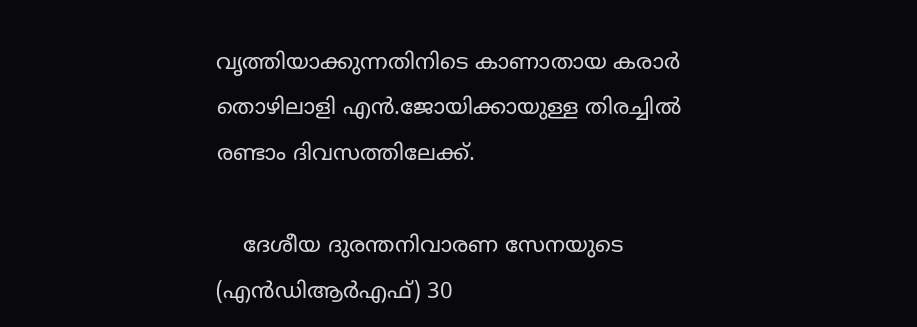വൃത്തിയാക്കുന്നതിനിടെ കാണാതായ കരാർ തൊഴിലാളി എൻ.ജോയിക്കായുള്ള തിരച്ചിൽ രണ്ടാം ദിവസത്തിലേക്ക്.

    ദേശീയ ദുരന്തനിവാരണ സേനയുടെ (എൻഡിആർഎഫ്) 30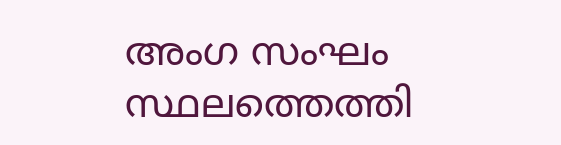അംഗ സംഘം സ്ഥലത്തെത്തി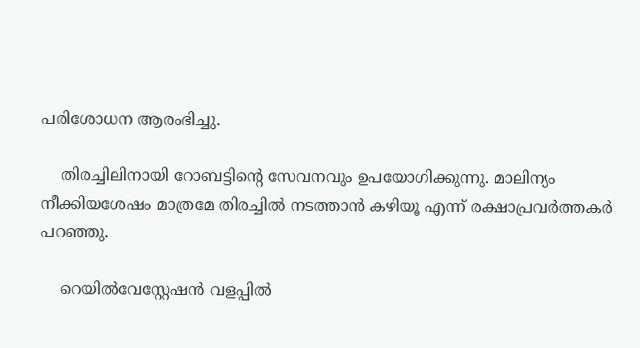പരിശോധന ആരംഭിച്ചു.

    തിരച്ചിലിനായി റോബട്ടിന്റെ സേവനവും ഉപയോഗിക്കുന്നു. മാലിന്യം നീക്കിയശേഷം മാത്രമേ തിരച്ചിൽ നടത്താൻ കഴിയൂ എന്ന് രക്ഷാപ്രവർത്തകർ പറഞ്ഞു.

    റെയിൽവേസ്റ്റേഷൻ വളപ്പിൽ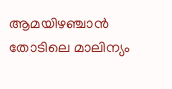ആമയിഴഞ്ചാൻ തോടിലെ മാലിന്യം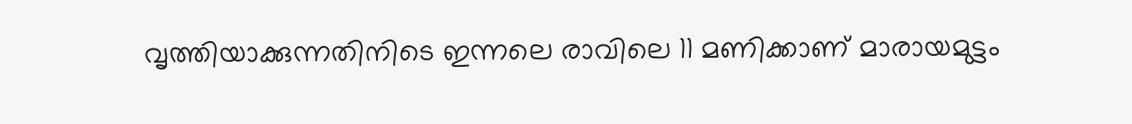വൃത്തിയാക്കുന്നതിനിടെ ഇന്നലെ രാവിലെ 11 മണിക്കാണ് മാരായമുട്ടം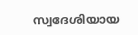സ്വദേശിയായ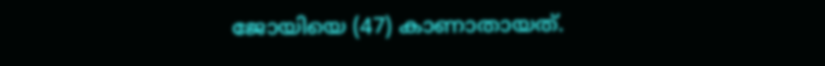ജോയിയെ (47) കാണാതായത്.